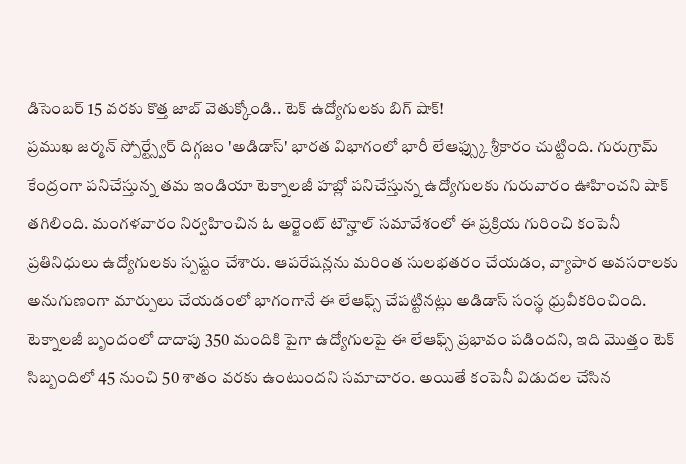డిసెంబర్ 15 వరకు కొత్త జాబ్ వెతుక్కోండి.. టెక్ ఉద్యోగులకు బిగ్ షాక్!
ప్రముఖ జర్మన్ స్పోర్ట్స్వేర్ దిగ్గజం 'అడిడాస్' భారత విభాగంలో భారీ లేఆఫ్స్కు శ్రీకారం చుట్టింది. గురుగ్రామ్ కేంద్రంగా పనిచేస్తున్న తమ ఇండియా టెక్నాలజీ హబ్లో పనిచేస్తున్న ఉద్యోగులకు గురువారం ఊహించని షాక్ తగిలింది. మంగళవారం నిర్వహించిన ఓ అర్జెంట్ టౌన్హాల్ సమావేశంలో ఈ ప్రక్రియ గురించి కంపెనీ ప్రతినిధులు ఉద్యోగులకు స్పష్టం చేశారు. ఆపరేషన్లను మరింత సులభతరం చేయడం, వ్యాపార అవసరాలకు అనుగుణంగా మార్పులు చేయడంలో భాగంగానే ఈ లేఆఫ్స్ చేపట్టినట్లు అడిడాస్ సంస్థ ధ్రువీకరించింది.
టెక్నాలజీ బృందంలో దాదాపు 350 మందికి పైగా ఉద్యోగులపై ఈ లేఆఫ్స్ ప్రభావం పడిందని, ఇది మొత్తం టెక్ సిబ్బందిలో 45 నుంచి 50 శాతం వరకు ఉంటుందని సమాచారం. అయితే కంపెనీ విడుదల చేసిన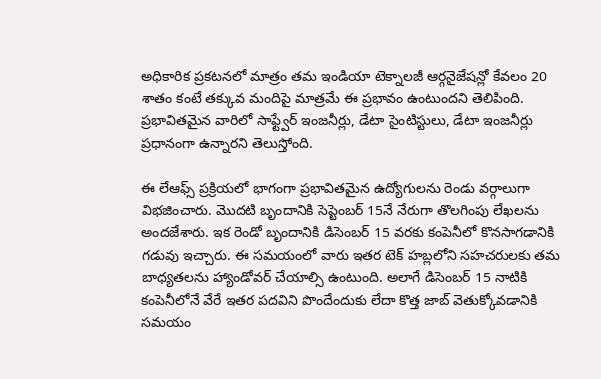అధికారిక ప్రకటనలో మాత్రం తమ ఇండియా టెక్నాలజీ ఆర్గనైజేషన్లో కేవలం 20 శాతం కంటే తక్కువ మందిపై మాత్రమే ఈ ప్రభావం ఉంటుందని తెలిపింది. ప్రభావితమైన వారిలో సాఫ్ట్వేర్ ఇంజనీర్లు, డేటా సైంటిస్టులు, డేటా ఇంజనీర్లు ప్రధానంగా ఉన్నారని తెలుస్తోంది.

ఈ లేఆఫ్స్ ప్రక్రియలో భాగంగా ప్రభావితమైన ఉద్యోగులను రెండు వర్గాలుగా విభజించారు. మొదటి బృందానికి సెప్టెంబర్ 15నే నేరుగా తొలగింపు లేఖలను అందజేశారు. ఇక రెండో బృందానికి డిసెంబర్ 15 వరకు కంపెనీలో కొనసాగడానికి గడువు ఇచ్చారు. ఈ సమయంలో వారు ఇతర టెక్ హబ్లలోని సహచరులకు తమ బాధ్యతలను హ్యాండోవర్ చేయాల్సి ఉంటుంది. అలాగే డిసెంబర్ 15 నాటికి కంపెనీలోనే వేరే ఇతర పదవిని పొందేందుకు లేదా కొత్త జాబ్ వెతుక్కోవడానికి సమయం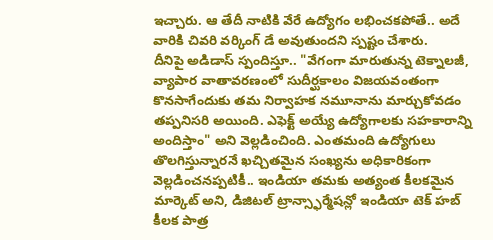ఇచ్చారు. ఆ తేదీ నాటికి వేరే ఉద్యోగం లభించకపోతే.. అదే వారికి చివరి వర్కింగ్ డే అవుతుందని స్పష్టం చేశారు.
దీనిపై అడిడాస్ స్పందిస్తూ.. "వేగంగా మారుతున్న టెక్నాలజీ, వ్యాపార వాతావరణంలో సుదీర్ఘకాలం విజయవంతంగా కొనసాగేందుకు తమ నిర్వాహక నమూనాను మార్చుకోవడం తప్పనిసరి అయింది. ఎఫెక్ట్ అయ్యే ఉద్యోగాలకు సహకారాన్ని అందిస్తాం" అని వెల్లడించింది. ఎంతమంది ఉద్యోగులు తొలగిస్తున్నారనే ఖచ్చితమైన సంఖ్యను అధికారికంగా వెల్లడించనప్పటికీ.. ఇండియా తమకు అత్యంత కీలకమైన మార్కెట్ అని, డిజిటల్ ట్రాన్స్ఫార్మేషన్లో ఇండియా టెక్ హబ్ కీలక పాత్ర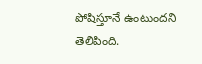పోషిస్తూనే ఉంటుందని తెలిపింది.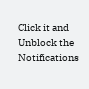Click it and Unblock the Notifications